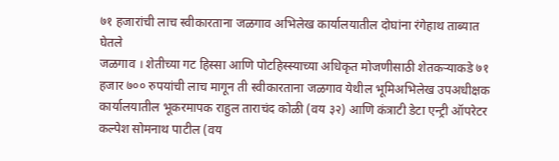७१ हजारांची लाच स्वीकारताना जळगाव अभिलेख कार्यालयातील दोघांना रंगेहाथ ताब्यात घेतले
जळगाव । शेतीच्या गट हिस्सा आणि पोटहिस्स्याच्या अधिकृत मोजणीसाठी शेतकऱ्याकडे ७१ हजार ७०० रुपयांची लाच मागून ती स्वीकारताना जळगाव येथील भूमिअभिलेख उपअधीक्षक कार्यालयातील भूकरमापक राहुल ताराचंद कोळी (वय ३२) आणि कंत्राटी डेटा एन्ट्री ऑपरेटर कल्पेश सोमनाथ पाटील (वय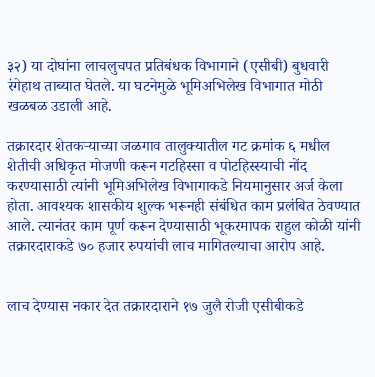३२) या दोघांना लाचलुचपत प्रतिबंधक विभागाने (एसीबी) बुधवारी रंगेहाथ ताब्यात घेतले. या घटनेमुळे भूमिअभिलेख विभागात मोठी खळबळ उडाली आहे.

तक्रारदार शेतकऱ्याच्या जळगाव तालुक्यातील गट क्रमांक ६ मधील शेतीची अधिकृत मोजणी करून गटहिस्सा व पोटहिस्स्याची नोंद करण्यासाठी त्यांनी भूमिअभिलेख विभागाकडे नियमानुसार अर्ज केला होता. आवश्यक शासकीय शुल्क भरूनही संबंधित काम प्रलंबित ठेवण्यात आले. त्यानंतर काम पूर्ण करून देण्यासाठी भूकरमापक राहुल कोळी यांनी तक्रारदाराकडे ७० हजार रुपयांची लाच मागितल्याचा आरोप आहे.


लाच देण्यास नकार देत तक्रारदाराने १७ जुलै रोजी एसीबीकडे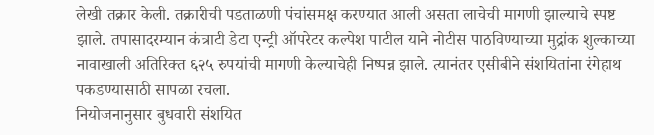लेखी तक्रार केली. तक्रारीची पडताळणी पंचांसमक्ष करण्यात आली असता लाचेची मागणी झाल्याचे स्पष्ट झाले. तपासादरम्यान कंत्राटी डेटा एन्ट्री ऑपरेटर कल्पेश पाटील याने नोटीस पाठविण्याच्या मुद्रांक शुल्काच्या नावाखाली अतिरिक्त ६२५ रुपयांची मागणी केल्याचेही निष्पन्न झाले. त्यानंतर एसीबीने संशयितांना रंगेहाथ पकडण्यासाठी सापळा रचला.
नियोजनानुसार बुधवारी संशयित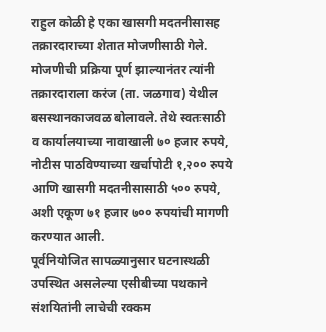राहुल कोळी हे एका खासगी मदतनीसासह तक्रारदाराच्या शेतात मोजणीसाठी गेले. मोजणीची प्रक्रिया पूर्ण झाल्यानंतर त्यांनी तक्रारदाराला करंज (ता. जळगाव) येथील बसस्थानकाजवळ बोलावले. तेथे स्वतःसाठी व कार्यालयाच्या नावाखाली ७० हजार रुपये, नोटीस पाठविण्याच्या खर्चापोटी १,२०० रुपये आणि खासगी मदतनीसासाठी ५०० रुपये, अशी एकूण ७१ हजार ७०० रुपयांची मागणी करण्यात आली.
पूर्वनियोजित सापळ्यानुसार घटनास्थळी उपस्थित असलेल्या एसीबीच्या पथकाने संशयितांनी लाचेची रक्कम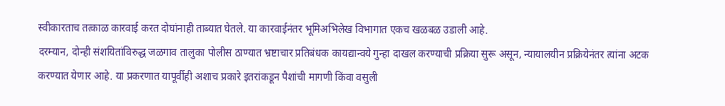स्वीकारताच तत्काळ कारवाई करत दोघांनाही ताब्यात घेतले. या कारवाईनंतर भूमिअभिलेख विभागात एकच खळबळ उडाली आहे.
दरम्यान, दोन्ही संशयितांविरुद्ध जळगाव तालुका पोलीस ठाण्यात भ्रष्टाचार प्रतिबंधक कायद्यान्वये गुन्हा दाखल करण्याची प्रक्रिया सुरू असून, न्यायालयीन प्रक्रियेनंतर त्यांना अटक करण्यात येणार आहे. या प्रकरणात यापूर्वीही अशाच प्रकारे इतरांकडून पैशांची मागणी किंवा वसुली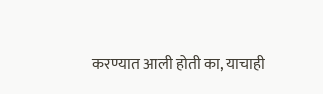करण्यात आली होती का, याचाही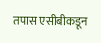तपास एसीबीकडून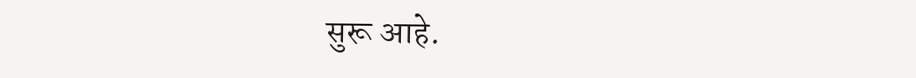सुरू आहे.